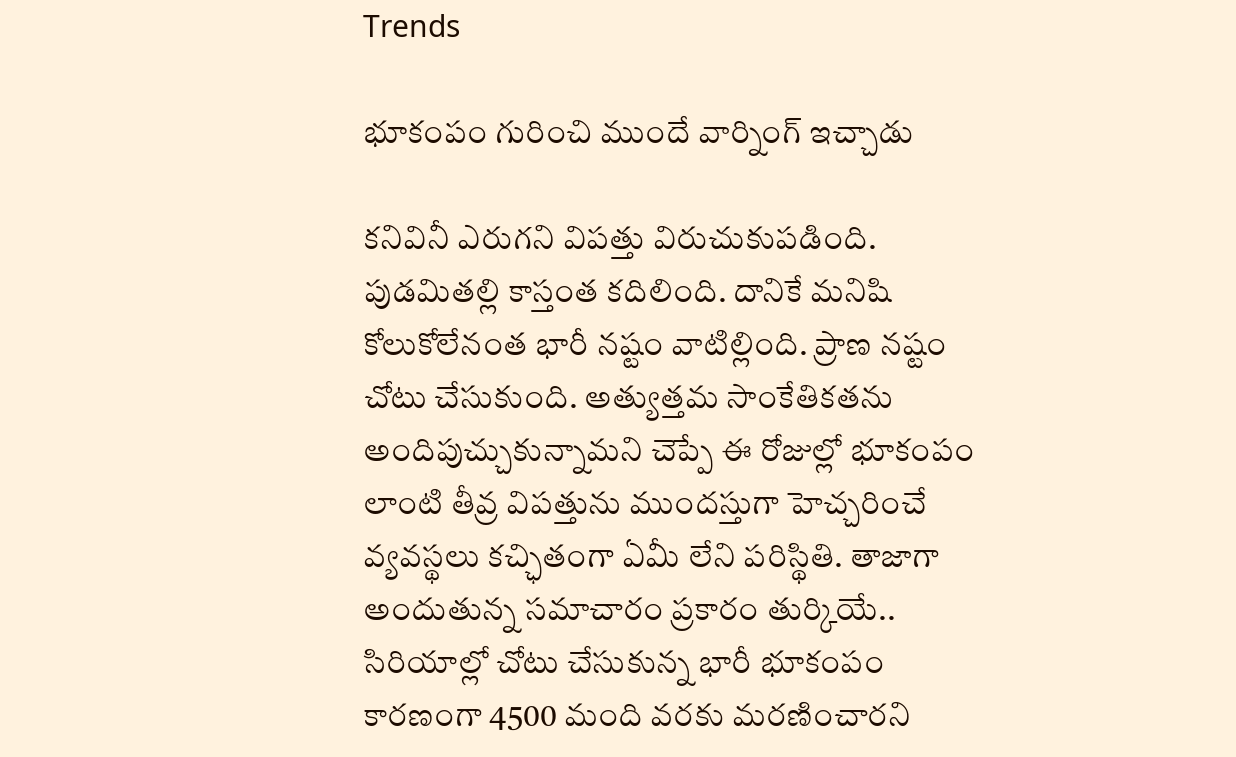Trends

భూకంపం గురించి ముందే వార్నింగ్ ఇచ్చాడు

కనివినీ ఎరుగని విపత్తు విరుచుకుపడింది. పుడమితల్లి కాస్తంత కదిలింది. దానికే మనిషి కోలుకోలేనంత భారీ నష్టం వాటిల్లింది. ప్రాణ నష్టం చోటు చేసుకుంది. అత్యుత్తమ సాంకేతికతను అందిపుచ్చుకున్నామని చెప్పే ఈ రోజుల్లో భూకంపం లాంటి తీవ్ర విపత్తును ముందస్తుగా హెచ్చరించే వ్యవస్థలు కచ్ఛితంగా ఏమీ లేని పరిస్థితి. తాజాగా అందుతున్న సమాచారం ప్రకారం తుర్కియే.. సిరియాల్లో చోటు చేసుకున్న భారీ భూకంపం కారణంగా 4500 మంది వరకు మరణించారని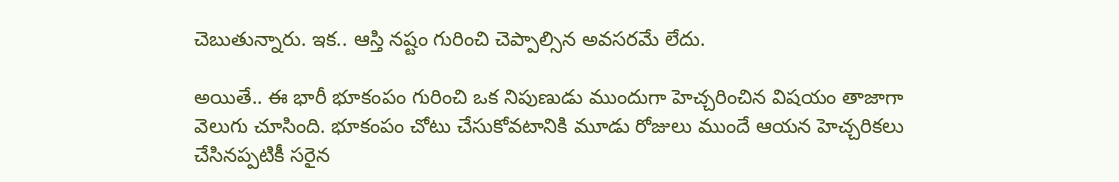చెబుతున్నారు. ఇక.. ఆస్తి నష్టం గురించి చెప్పాల్సిన అవసరమే లేదు.

అయితే.. ఈ భారీ భూకంపం గురించి ఒక నిపుణుడు ముందుగా హెచ్చరించిన విషయం తాజాగా వెలుగు చూసింది. భూకంపం చోటు చేసుకోవటానికి మూడు రోజులు ముందే ఆయన హెచ్చరికలు చేసినప్పటికీ సరైన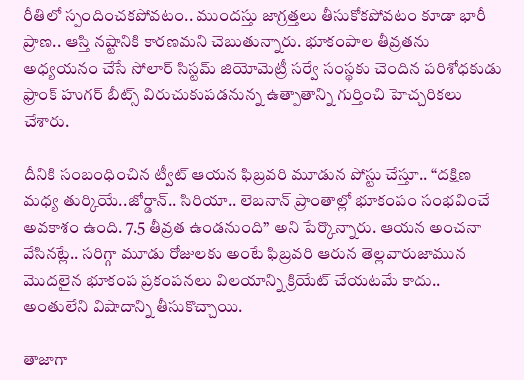రీతిలో స్పందించకపోవటం.. ముందస్తు జాగ్రత్తలు తీసుకోకపోవటం కూడా భారీ ప్రాణ.. ఆస్తి నష్టానికి కారణమని చెబుతున్నారు. భూకంపాల తీవ్రతను అధ్యయనం చేసే సోలార్ సిస్టమ్ జియోమెట్రీ సర్వే సంస్థకు చెందిన పరిశోధకుడు ఫ్రాంక్ హుగర్ బీట్స్ విరుచుకుపడనున్న ఉత్పాతాన్ని గుర్తించి హెచ్చరికలు చేశారు.

దీనికి సంబంధించిన ట్వీట్ ఆయన ఫిబ్రవరి మూడున పోస్టు చేస్తూ.. “దక్షిణ మధ్య తుర్కియే..జోర్డాన్.. సిరియా.. లెబనాన్ ప్రాంతాల్లో భూకంపం సంభవించే అవకాశం ఉంది. 7.5 తీవ్రత ఉండనుంది” అని పేర్కొన్నారు. ఆయన అంచనా వేసినట్లే.. సరిగ్గా మూడు రోజులకు అంటే ఫిబ్రవరి ఆరున తెల్లవారుజామున మొదలైన భూకంప ప్రకంపనలు విలయాన్ని క్రియేట్ చేయటమే కాదు.. అంతులేని విషాదాన్ని తీసుకొచ్చాయి.

తాజాగా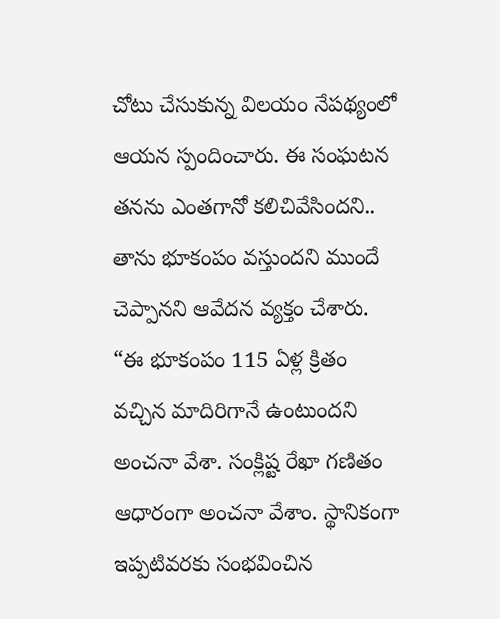చోటు చేసుకున్న విలయం నేపథ్యంలో ఆయన స్పందించారు. ఈ సంఘటన తనను ఎంతగానో కలిచివేసిందని.. తాను భూకంపం వస్తుందని ముందే చెప్పానని ఆవేదన వ్యక్తం చేశారు. “ఈ భూకంపం 115 ఏళ్ల క్రితం వచ్చిన మాదిరిగానే ఉంటుందని అంచనా వేశా. సంక్లిష్ట రేఖా గణితం ఆధారంగా అంచనా వేశాం. స్థానికంగా ఇప్పటివరకు సంభవించిన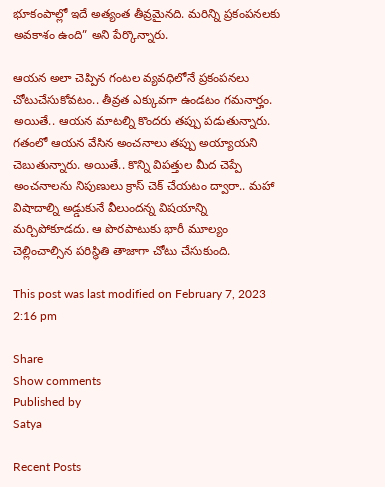భూకంపాల్లో ఇదే అత్యంత తీవ్రమైనది. మరిన్ని ప్రకంపనలకు అవకాశం ఉంది” అని పేర్కొన్నారు.

ఆయన అలా చెప్పిన గంటల వ్యవధిలోనే ప్రకంపనలు చోటుచేసుకోవటం.. తీవ్రత ఎక్కువగా ఉండటం గమనార్హం. అయితే.. ఆయన మాటల్ని కొందరు తప్పు పడుతున్నారు. గతంలో ఆయన వేసిన అంచనాలు తప్పు అయ్యాయని చెబుతున్నారు. అయితే.. కొన్ని విపత్తుల మీద చెప్పే అంచనాలను నిపుణులు క్రాస్ చెక్ చేయటం ద్వారా.. మహా విషాదాల్ని అడ్డుకునే వీలుందన్న విషయాన్ని మర్చిపోకూడదు. ఆ పొరపాటుకు భారీ మూల్యం చెల్లించాల్సిన పరిస్థితి తాజాగా చోటు చేసుకుంది.

This post was last modified on February 7, 2023 2:16 pm

Share
Show comments
Published by
Satya

Recent Posts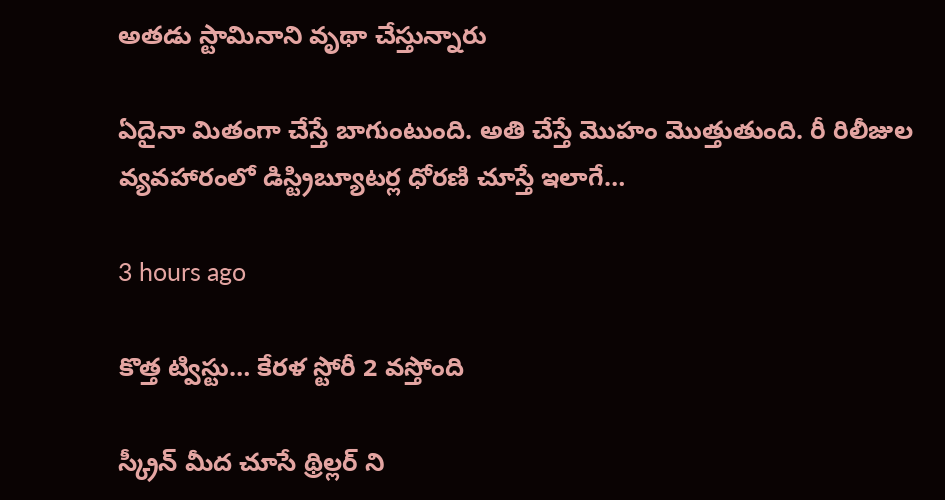అతడు స్టామినాని వృథా చేస్తున్నారు

ఏదైనా మితంగా చేస్తే బాగుంటుంది. అతి చేస్తే మొహం మొత్తుతుంది. రీ రిలీజుల వ్యవహారంలో డిస్ట్రిబ్యూటర్ల ధోరణి చూస్తే ఇలాగే…

3 hours ago

కొత్త ట్విస్టు… కేరళ స్టోరీ 2 వస్తోంది

స్క్రీన్ మీద చూసే థ్రిల్లర్ ని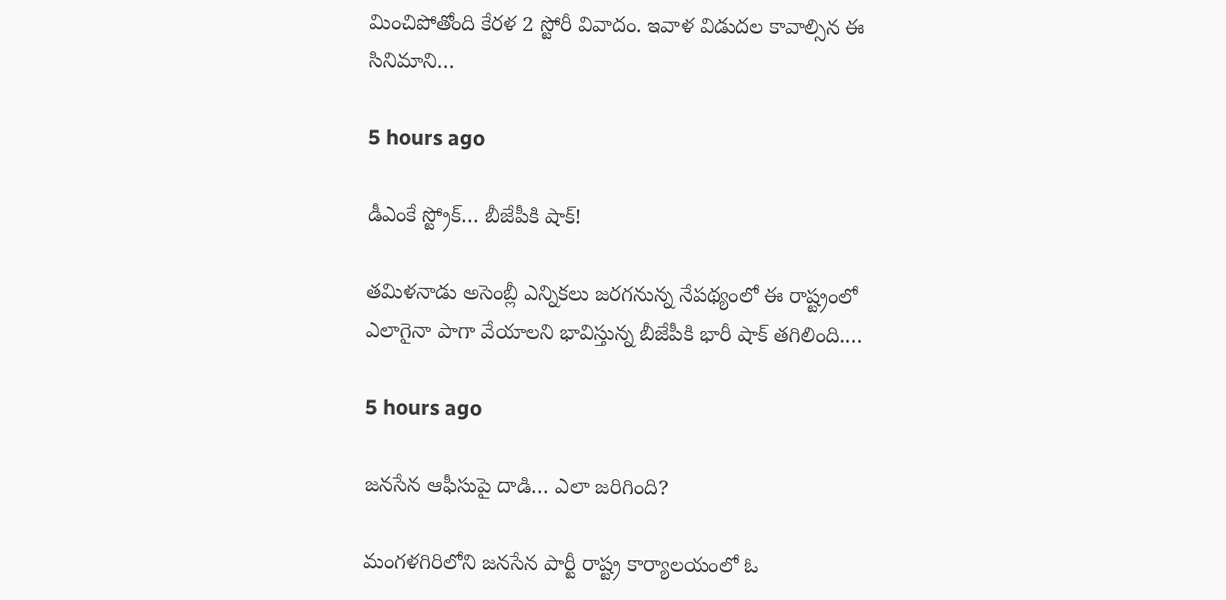మించిపోతోంది కేరళ 2 స్టోరీ వివాదం. ఇవాళ విడుదల కావాల్సిన ఈ సినిమాని…

5 hours ago

డీఎంకే స్ట్రోక్… బీజేపీకి షాక్!

త‌మిళ‌నాడు అసెంబ్లీ ఎన్నిక‌లు జ‌ర‌గ‌నున్న నేప‌థ్యంలో ఈ రాష్ట్రంలో ఎలాగైనా పాగా వేయాల‌ని భావిస్తున్న బీజేపీకి భారీ షాక్ త‌గిలింది.…

5 hours ago

జనసేన ఆఫీసుపై దాడి… ఎలా జరిగింది?

మంగళగిరిలోని జనసేన పార్టీ రాష్ట్ర కార్యాలయంలో ఓ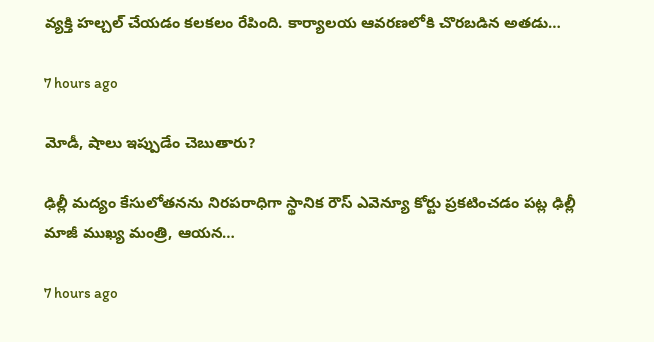వ్యక్తి హల్చల్ చేయడం కలకలం రేపింది. కార్యాలయ ఆవరణలోకి చొరబడిన అతడు…

7 hours ago

మోడీ, షాలు ఇప్పుడేం చెబుతారు?

ఢిల్లీ మ‌ద్యం కేసులోత‌న‌ను నిర‌ప‌రాధిగా స్థానిక రౌస్ ఎవెన్యూ కోర్టు ప్ర‌క‌టించ‌డం ప‌ట్ల ఢిల్లీ మాజీ ముఖ్య మంత్రి, ఆయ‌న…

7 hours ago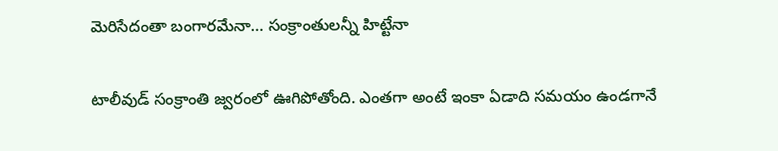మెరిసేదంతా బంగారమేనా… సంక్రాంతులన్నీ హిట్టేనా

టాలీవుడ్ సంక్రాంతి జ్వరంలో ఊగిపోతోంది. ఎంతగా అంటే ఇంకా ఏడాది సమయం ఉండగానే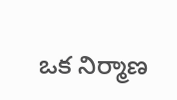ఒక నిర్మాణ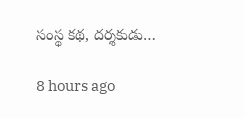సంస్థ కథ, దర్శకుడు…

8 hours ago